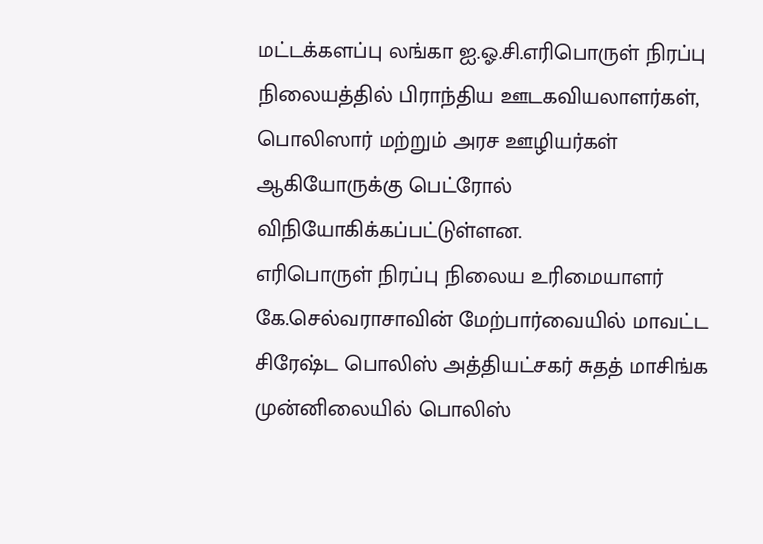மட்டக்களப்பு லங்கா ஐ.ஓ.சி.எரிபொருள் நிரப்பு நிலையத்தில் பிராந்திய ஊடகவியலாளர்கள், பொலிஸார் மற்றும் அரச ஊழியர்கள் ஆகியோருக்கு பெட்ரோல் விநியோகிக்கப்பட்டுள்ளன.
எரிபொருள் நிரப்பு நிலைய உரிமையாளர் கே.செல்வராசாவின் மேற்பார்வையில் மாவட்ட சிரேஷ்ட பொலிஸ் அத்தியட்சகர் சுதத் மாசிங்க முன்னிலையில் பொலிஸ்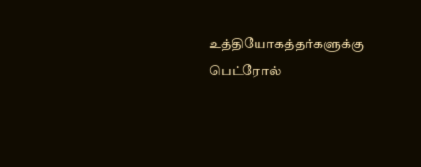உத்தியோகத்தர்களுக்கு பெட்ரோல்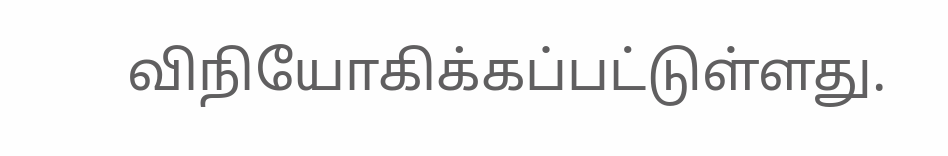விநியோகிக்கப்பட்டுள்ளது.